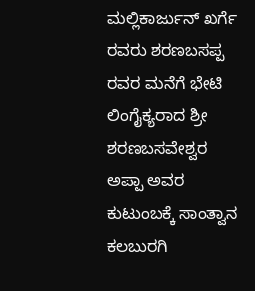ಮಲ್ಲಿಕಾರ್ಜುನ್ ಖರ್ಗೆ ರವರು ಶರಣಬಸಪ್ಪ ರವರ ಮನೆಗೆ ಭೇಟಿ
ಲಿಂಗೈಕ್ಯರಾದ ಶ್ರೀ ಶರಣಬಸವೇಶ್ವರ ಅಪ್ಪಾ ಅವರ ಕುಟುಂಬಕ್ಕೆ ಸಾಂತ್ವಾನ ಕಲಬುರಗಿ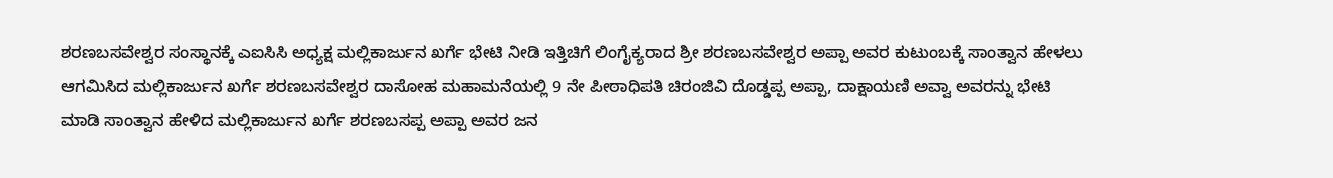ಶರಣಬಸವೇಶ್ವರ ಸಂಸ್ಥಾನಕ್ಕೆ ಎಐಸಿಸಿ ಅಧ್ಯಕ್ಷ ಮಲ್ಲಿಕಾರ್ಜುನ ಖರ್ಗೆ ಭೇಟಿ ನೀಡಿ ಇತ್ತಿಚಿಗೆ ಲಿಂಗೈಕ್ಯರಾದ ಶ್ರೀ ಶರಣಬಸವೇಶ್ವರ ಅಪ್ಪಾ ಅವರ ಕುಟುಂಬಕ್ಕೆ ಸಾಂತ್ವಾನ ಹೇಳಲು ಆಗಮಿಸಿದ ಮಲ್ಲಿಕಾರ್ಜುನ ಖರ್ಗೆ ಶರಣಬಸವೇಶ್ವರ ದಾಸೋಹ ಮಹಾಮನೆಯಲ್ಲಿ 9 ನೇ ಪೀಠಾಧಿಪತಿ ಚಿರಂಜಿವಿ ದೊಡ್ಡಪ್ಪ ಅಪ್ಪಾ, ದಾಕ್ಷಾಯಣಿ ಅವ್ವಾ ಅವರನ್ನು ಭೇಟಿ ಮಾಡಿ ಸಾಂತ್ವಾನ ಹೇಳಿದ ಮಲ್ಲಿಕಾರ್ಜುನ ಖರ್ಗೆ ಶರಣಬಸಪ್ಪ ಅಪ್ಪಾ ಅವರ ಜನ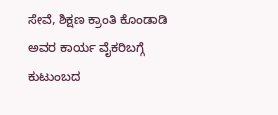ಸೇವೆ, ಶಿಕ್ಷಣ ಕ್ರಾಂತಿ ಕೊಂಡಾಡಿ ಅವರ ಕಾರ್ಯ ವೈಕರಿಬಗ್ಗೆ ಕುಟುಂಬದ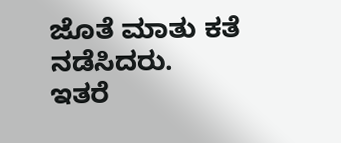ಜೊತೆ ಮಾತು ಕತೆ ನಡೆಸಿದರು.
ಇತರೆ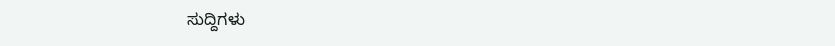ಸುದ್ದಿಗಳು